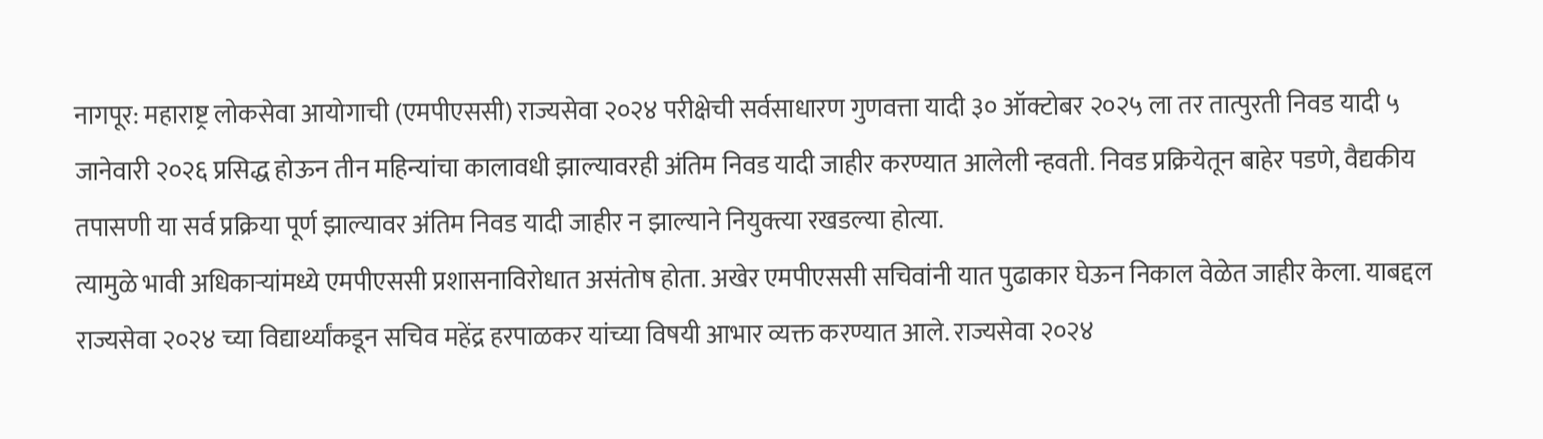नागपूर: महाराष्ट्र लोकसेवा आयोगाची (एमपीएससी) राज्यसेवा २०२४ परीक्षेची सर्वसाधारण गुणवत्ता यादी ३० ऑक्टोबर २०२५ ला तर तात्पुरती निवड यादी ५ जानेवारी २०२६ प्रसिद्ध होऊन तीन महिन्यांचा कालावधी झाल्यावरही अंतिम निवड यादी जाहीर करण्यात आलेली न्हवती. निवड प्रक्रियेतून बाहेर पडणे, वैद्यकीय तपासणी या सर्व प्रक्रिया पूर्ण झाल्यावर अंतिम निवड यादी जाहीर न झाल्याने नियुक्त्या रखडल्या होत्या.
त्यामुळे भावी अधिकाऱ्यांमध्ये एमपीएससी प्रशासनाविरोधात असंतोष होता. अखेर एमपीएससी सचिवांनी यात पुढाकार घेऊन निकाल वेळेत जाहीर केला. याबद्दल राज्यसेवा २०२४ च्या विद्यार्थ्यांकडून सचिव महेंद्र हरपाळकर यांच्या विषयी आभार व्यक्त करण्यात आले. राज्यसेवा २०२४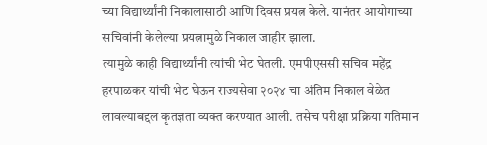च्या विद्यार्थ्यांनी निकालासाठी आणि दिवस प्रयत्न केले. यानंतर आयोगाच्या सचिवांनी केलेल्या प्रयत्नामुळे निकाल जाहीर झाला.
त्यामुळे काही विद्यार्थ्यांनी त्यांची भेट घेतली. एमपीएससी सचिव महेंद्र हरपाळकर यांची भेट घेऊन राज्यसेवा २०२४ चा अंतिम निकाल वेळेत लावल्याबद्दल कृतज्ञता व्यक्त करण्यात आली. तसेच परीक्षा प्रक्रिया गतिमान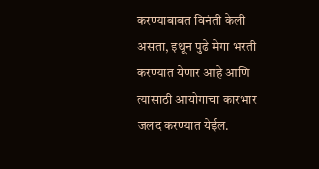करण्याबाबत विनंती केली असता, इथून पुढे मेगा भरती करण्यात येणार आहे आणि त्यासाठी आयोगाचा कारभार जलद करण्यात येईल.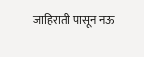जाहिराती पासून नऊ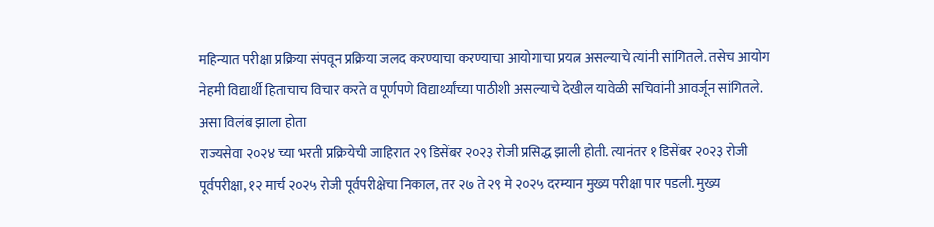महिन्यात परीक्षा प्रक्रिया संपवून प्रक्रिया जलद करण्याचा करण्याचा आयोगाचा प्रयत्न असल्याचे त्यांनी सांगितले. तसेच आयोग नेहमी विद्यार्थी हिताचाच विचार करते व पूर्णपणे विद्यार्थ्यांच्या पाठीशी असल्याचे देखील यावेळी सचिवांनी आवर्जून सांगितले.
असा विलंब झाला होता
राज्यसेवा २०२४ च्या भरती प्रक्रियेची जाहिरात २९ डिसेंबर २०२३ रोजी प्रसिद्ध झाली होती. त्यानंतर १ डिसेंबर २०२३ रोजी पूर्वपरीक्षा, १२ मार्च २०२५ रोजी पूर्वपरीक्षेचा निकाल, तर २७ ते २९ मे २०२५ दरम्यान मुख्य परीक्षा पार पडली. मुख्य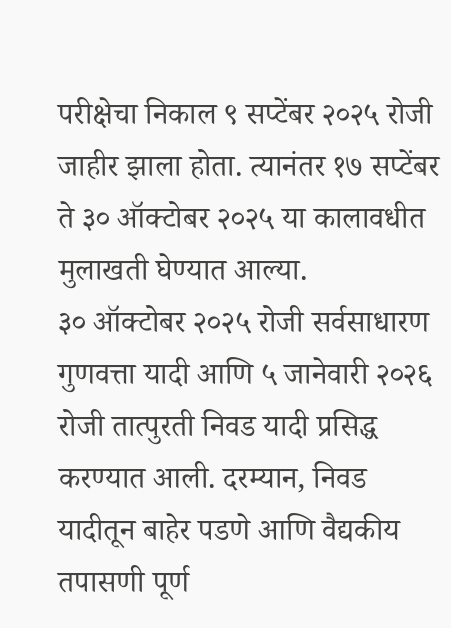परीक्षेचा निकाल ९ सप्टेंबर २०२५ रोजी जाहीर झाला होता. त्यानंतर १७ सप्टेंबर ते ३० ऑक्टोबर २०२५ या कालावधीत मुलाखती घेण्यात आल्या.
३० ऑक्टोबर २०२५ रोजी सर्वसाधारण गुणवत्ता यादी आणि ५ जानेवारी २०२६ रोजी तात्पुरती निवड यादी प्रसिद्ध करण्यात आली. दरम्यान, निवड यादीतून बाहेर पडणे आणि वैद्यकीय तपासणी पूर्ण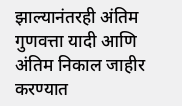झाल्यानंतरही अंतिम गुणवत्ता यादी आणि अंतिम निकाल जाहीर करण्यात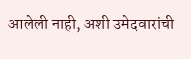आलेली नाही, अशी उमेदवारांची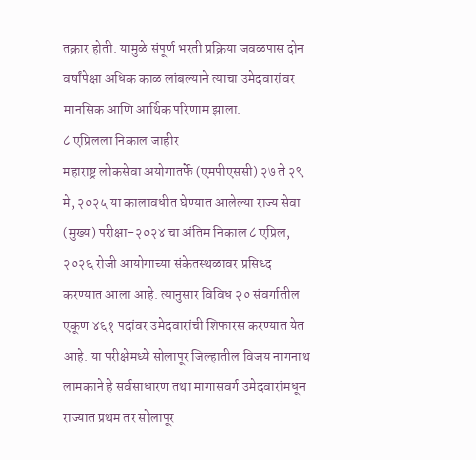तक्रार होती. यामुळे संपूर्ण भरती प्रक्रिया जवळपास दोन वर्षांपेक्षा अधिक काळ लांबल्याने त्याचा उमेदवारांवर मानसिक आणि आर्थिक परिणाम झाला.
८ एप्रिलला निकाल जाहीर
महाराष्ट्र लोकसेवा अयोगातर्फे (एमपीएससी) २७ ते २९ मे, २०२५ या कालावधीत घेण्यात आलेल्या राज्य सेवा (मुख्य) परीक्षा-२०२४ चा अंतिम निकाल ८ एप्रिल, २०२६ रोजी आयोगाच्या संकेतस्थळावर प्रसिध्द करण्यात आला आहे. त्यानुसार विविध २० संवर्गातील एकूण ४६१ पदांवर उमेदवारांची शिफारस करण्यात येत आहे. या परीक्षेमध्ये सोलापूर जिल्हातील विजय नागनाथ लामकाने हे सर्वसाधारण तथा मागासवर्ग उमेदवारांमधून राज्यात प्रथम तर सोलापूर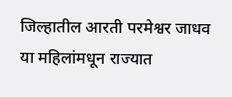जिल्हातील आरती परमेश्वर जाधव या महिलांमधून राज्यात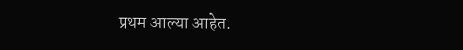प्रथम आल्या आहेत.